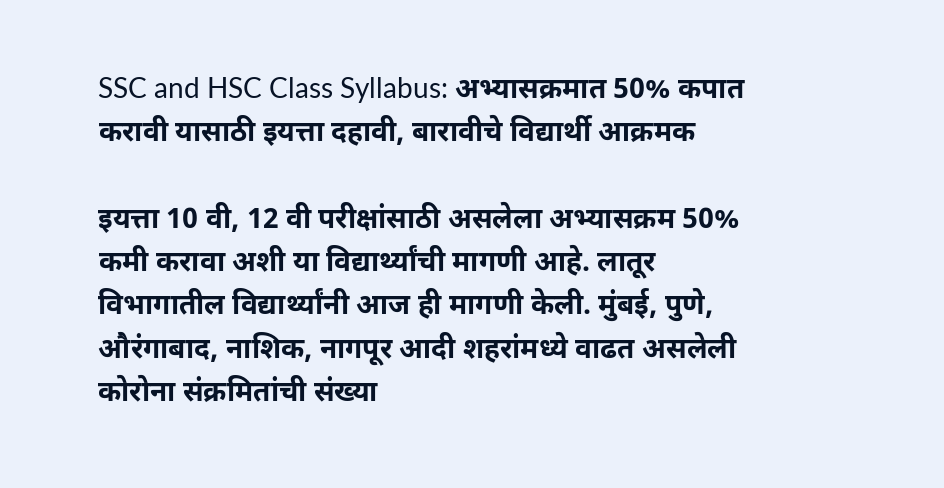SSC and HSC Class Syllabus: अभ्यासक्रमात 50% कपात करावी यासाठी इयत्ता दहावी, बारावीचे विद्यार्थी आक्रमक

इयत्ता 10 वी, 12 वी परीक्षांसाठी असलेला अभ्यासक्रम 50% कमी करावा अशी या विद्यार्थ्यांची मागणी आहे. लातूर विभागातील विद्यार्थ्यांनी आज ही मागणी केली. मुंबई, पुणे, औरंगाबाद, नाशिक, नागपूर आदी शहरांमध्ये वाढत असलेली कोरोना संक्रमितांची संख्या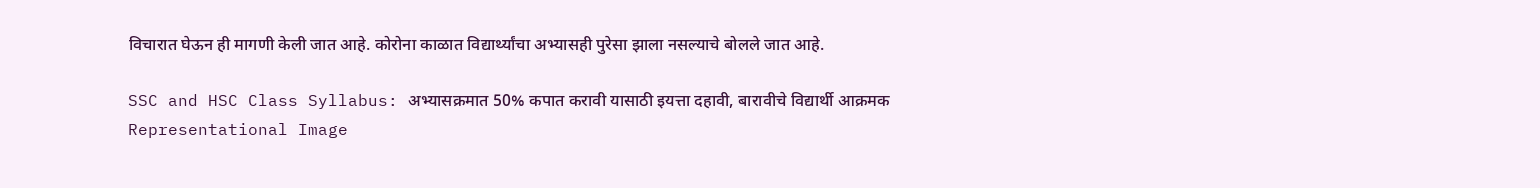विचारात घेऊन ही मागणी केली जात आहे. कोरोना काळात विद्यार्थ्यांचा अभ्यासही पुरेसा झाला नसल्याचे बोलले जात आहे.

SSC and HSC Class Syllabus: अभ्यासक्रमात 50% कपात करावी यासाठी इयत्ता दहावी, बारावीचे विद्यार्थी आक्रमक
Representational Image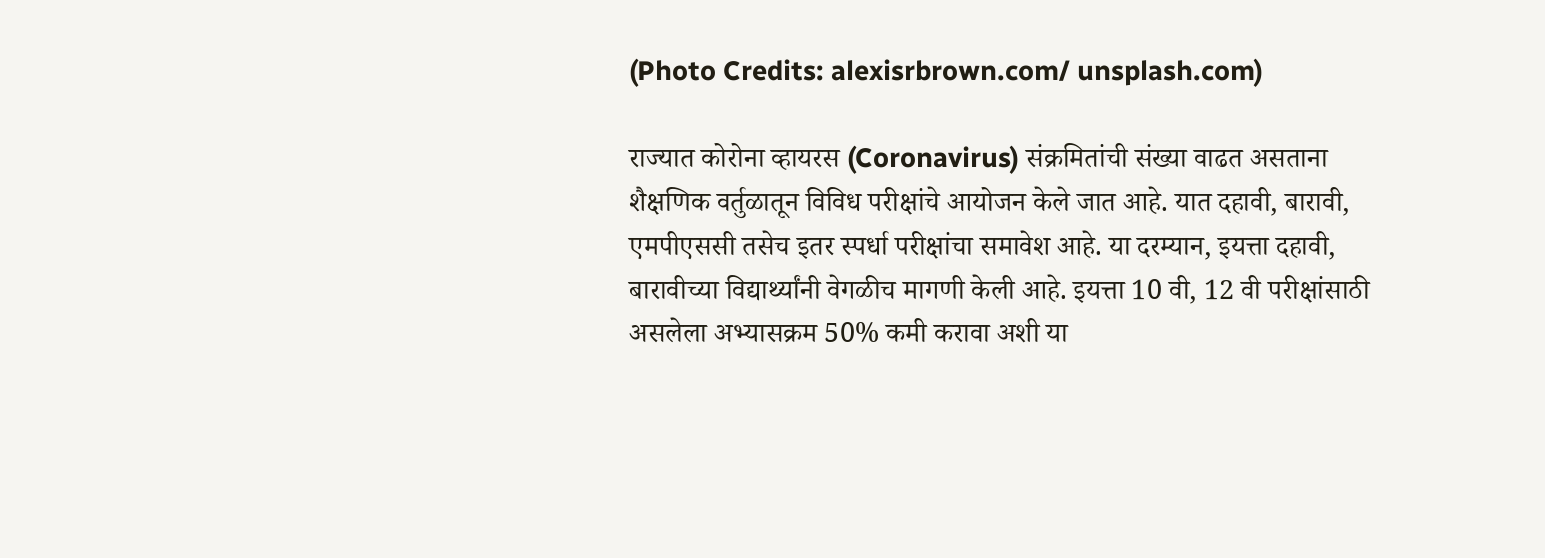(Photo Credits: alexisrbrown.com/ unsplash.com)

राज्यात कोरोना व्हायरस (Coronavirus) संक्रमितांची संख्या वाढत असताना शैक्षणिक वर्तुळातून विविध परीक्षांचे आयोजन केले जात आहे. यात दहावी, बारावी, एमपीएससी तसेच इतर स्पर्धा परीक्षांचा समावेश आहे. या दरम्यान, इयत्ता दहावी, बारावीच्या विद्यार्थ्यांनी वेगळीच मागणी केली आहे. इयत्ता 10 वी, 12 वी परीक्षांसाठी असलेला अभ्यासक्रम 50% कमी करावा अशी या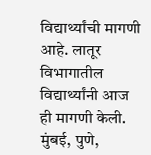विद्यार्थ्यांची मागणी आहे. लातूर विभागातील विद्यार्थ्यांनी आज ही मागणी केली. मुंबई, पुणे,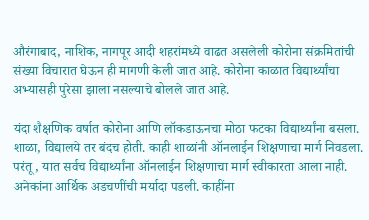औरंगाबाद, नाशिक, नागपूर आदी शहरांमध्ये वाढत असलेली कोरोना संक्रमितांची संख्या विचारात घेऊन ही मागणी केली जात आहे. कोरोना काळात विद्यार्थ्यांचा अभ्यासही पुरेसा झाला नसल्याचे बोलले जात आहे.

यंदा शैक्षणिक वर्षात कोरोना आणि लॉकडाऊनचा मोठा फटका विद्यार्थ्यांना बसला. शाळा, विद्यालये तर बंदच होती. काही शाळांनी ऑनलाईन शिक्षणाचा मार्ग निवडला. परंतू, यात सर्वच विद्यार्थ्यांना ऑनलाईन शिक्षणाचा मार्ग स्वीकारता आला नाही. अनेकांना आर्थिक अडचणींची मर्यादा पडली. काहींना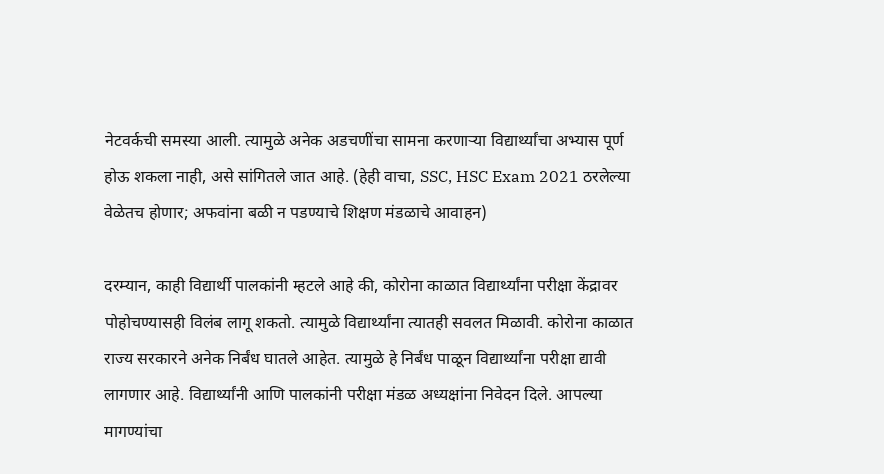नेटवर्कची समस्या आली. त्यामुळे अनेक अडचणींचा सामना करणाऱ्या विद्यार्थ्यांचा अभ्यास पूर्ण होऊ शकला नाही, असे सांगितले जात आहे. (हेही वाचा, SSC, HSC Exam 2021 ठरलेल्या वेळेतच होणार; अफवांना बळी न पडण्याचे शिक्षण मंडळाचे आवाहन)

दरम्यान, काही विद्यार्थी पालकांनी म्हटले आहे की, कोरोना काळात विद्यार्थ्यांना परीक्षा केंद्रावर पोहोचण्यासही विलंब लागू शकतो. त्यामुळे विद्यार्थ्यांना त्यातही सवलत मिळावी. कोरोना काळात राज्य सरकारने अनेक निर्बंध घातले आहेत. त्यामुळे हे निर्बंध पाळून विद्यार्थ्यांना परीक्षा द्यावी लागणार आहे. विद्यार्थ्यांनी आणि पालकांनी परीक्षा मंडळ अध्यक्षांना निवेदन दिले. आपल्या मागण्यांचा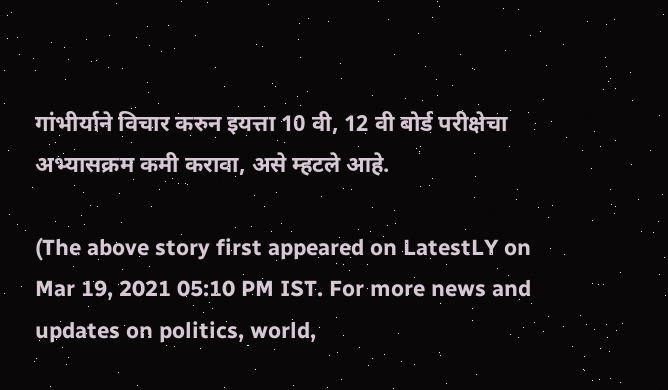गांभीर्याने विचार करुन इयत्ता 10 वी, 12 वी बोर्ड परीक्षेचा अभ्यासक्रम कमी करावा, असे म्हटले आहे.

(The above story first appeared on LatestLY on Mar 19, 2021 05:10 PM IST. For more news and updates on politics, world,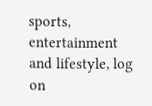sports, entertainment and lifestyle, log on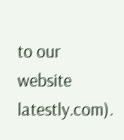to our website latestly.com).